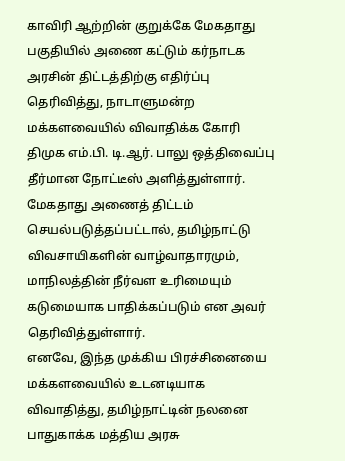காவிரி ஆற்றின் குறுக்கே மேகதாது பகுதியில் அணை கட்டும் கர்நாடக அரசின் திட்டத்திற்கு எதிர்ப்பு தெரிவித்து, நாடாளுமன்ற மக்களவையில் விவாதிக்க கோரி திமுக எம்.பி. டி.ஆர். பாலு ஒத்திவைப்பு தீர்மான நோட்டீஸ் அளித்துள்ளார்.
மேகதாது அணைத் திட்டம் செயல்படுத்தப்பட்டால், தமிழ்நாட்டு விவசாயிகளின் வாழ்வாதாரமும், மாநிலத்தின் நீர்வள உரிமையும் கடுமையாக பாதிக்கப்படும் என அவர் தெரிவித்துள்ளார்.
எனவே, இந்த முக்கிய பிரச்சினையை மக்களவையில் உடனடியாக விவாதித்து, தமிழ்நாட்டின் நலனை பாதுகாக்க மத்திய அரசு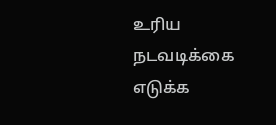உரிய நடவடிக்கை எடுக்க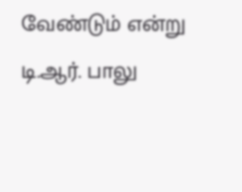வேண்டும் என்று டி.ஆர். பாலு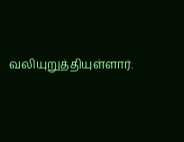வலியுறுத்தியுள்ளார்.